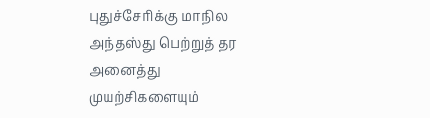புதுச்சேரிக்கு மாநில அந்தஸ்து பெற்றுத் தர அனைத்து முயற்சிகளையும்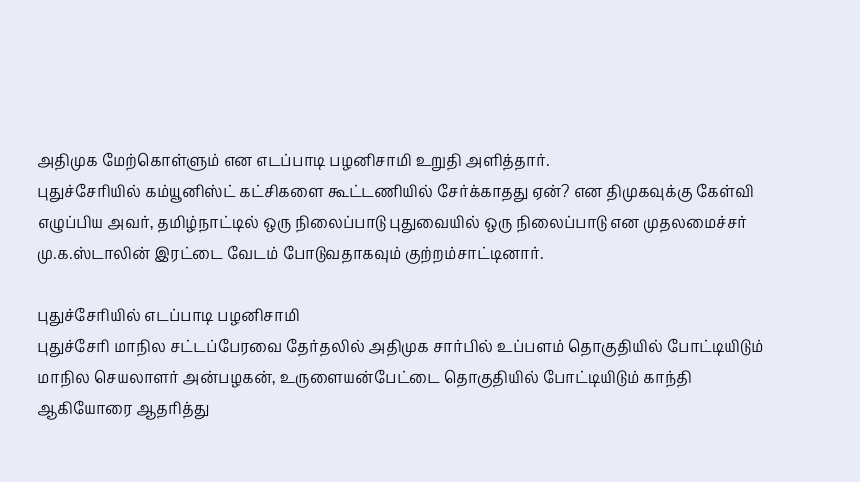அதிமுக மேற்கொள்ளும் என எடப்பாடி பழனிசாமி உறுதி அளித்தார்.
புதுச்சேரியில் கம்யூனிஸ்ட் கட்சிகளை கூட்டணியில் சேர்க்காதது ஏன்? என திமுகவுக்கு கேள்வி எழுப்பிய அவர், தமிழ்நாட்டில் ஒரு நிலைப்பாடு புதுவையில் ஒரு நிலைப்பாடு என முதலமைச்சர் மு.க.ஸ்டாலின் இரட்டை வேடம் போடுவதாகவும் குற்றம்சாட்டினார்.

புதுச்சேரியில் எடப்பாடி பழனிசாமி
புதுச்சேரி மாநில சட்டப்பேரவை தேர்தலில் அதிமுக சார்பில் உப்பளம் தொகுதியில் போட்டியிடும் மாநில செயலாளர் அன்பழகன், உருளையன்பேட்டை தொகுதியில் போட்டியிடும் காந்தி ஆகியோரை ஆதரித்து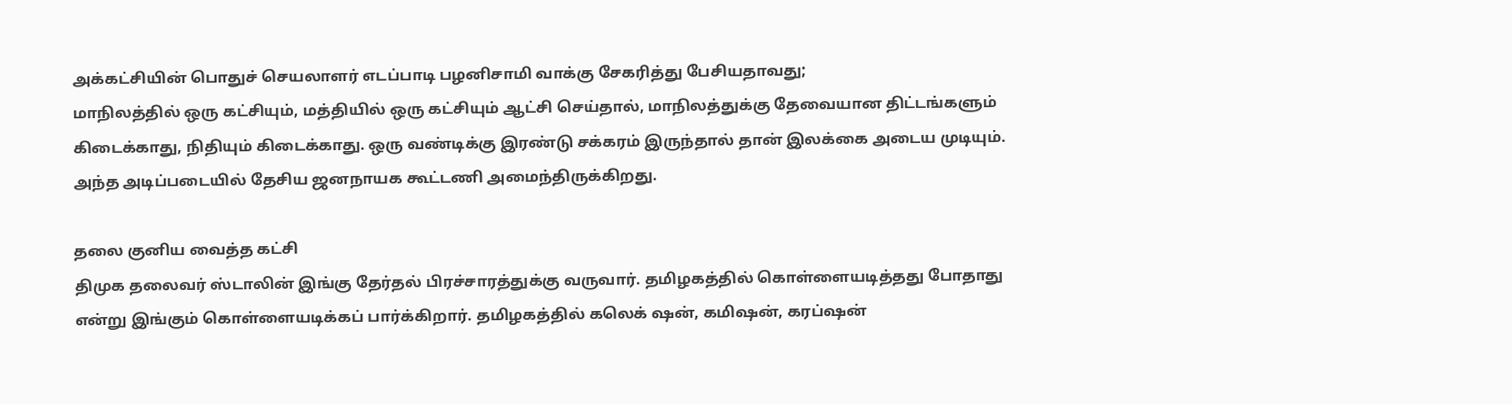அக்கட்சியின் பொதுச் செயலாளர் எடப்பாடி பழனிசாமி வாக்கு சேகரித்து பேசியதாவது;
மாநிலத்தில் ஒரு கட்சியும், மத்தியில் ஒரு கட்சியும் ஆட்சி செய்தால், மாநிலத்துக்கு தேவையான திட்டங்களும் கிடைக்காது, நிதியும் கிடைக்காது. ஒரு வண்டிக்கு இரண்டு சக்கரம் இருந்தால் தான் இலக்கை அடைய முடியும். அந்த அடிப்படையில் தேசிய ஜனநாயக கூட்டணி அமைந்திருக்கிறது.

தலை குனிய வைத்த கட்சி
திமுக தலைவர் ஸ்டாலின் இங்கு தேர்தல் பிரச்சாரத்துக்கு வருவார். தமிழகத்தில் கொள்ளையடித்தது போதாது என்று இங்கும் கொள்ளையடிக்கப் பார்க்கிறார். தமிழகத்தில் கலெக் ஷன், கமிஷன், கரப்ஷன்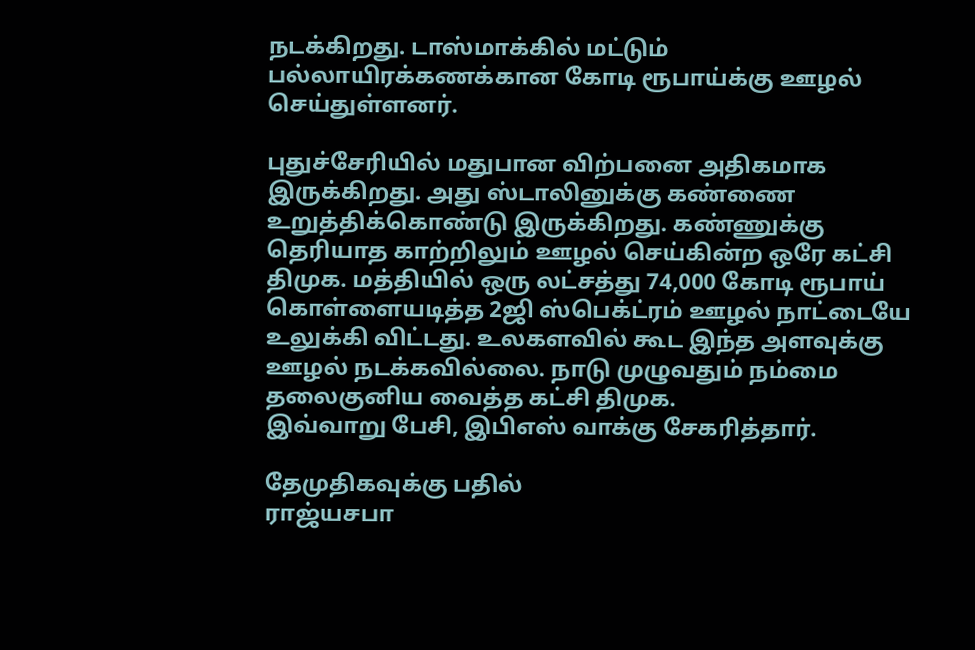நடக்கிறது. டாஸ்மாக்கில் மட்டும் பல்லாயிரக்கணக்கான கோடி ரூபாய்க்கு ஊழல் செய்துள்ளனர்.

புதுச்சேரியில் மதுபான விற்பனை அதிகமாக இருக்கிறது. அது ஸ்டாலினுக்கு கண்ணை உறுத்திக்கொண்டு இருக்கிறது. கண்ணுக்கு தெரியாத காற்றிலும் ஊழல் செய்கின்ற ஒரே கட்சி திமுக. மத்தியில் ஒரு லட்சத்து 74,000 கோடி ரூபாய் கொள்ளையடித்த 2ஜி ஸ்பெக்ட்ரம் ஊழல் நாட்டையே உலுக்கி விட்டது. உலகளவில் கூட இந்த அளவுக்கு ஊழல் நடக்கவில்லை. நாடு முழுவதும் நம்மை தலைகுனிய வைத்த கட்சி திமுக.
இவ்வாறு பேசி, இபிஎஸ் வாக்கு சேகரித்தார்.

தேமுதிகவுக்கு பதில்
ராஜ்யசபா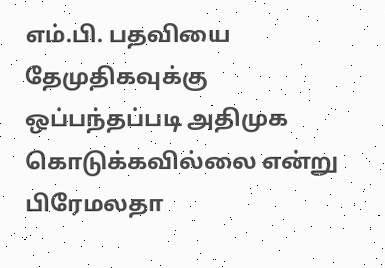எம்.பி. பதவியை தேமுதிகவுக்கு ஒப்பந்தப்படி அதிமுக கொடுக்கவில்லை என்று பிரேமலதா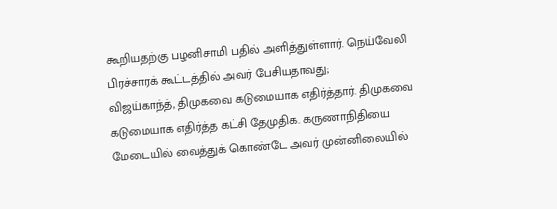கூறியதற்கு பழனிசாமி பதில் அளித்துள்ளார். நெய்வேலி பிரச்சாரக் கூட்டத்தில் அவர் பேசியதாவது;
விஜய்காந்த், திமுகவை கடுமையாக எதிர்த்தார். திமுகவை கடுமையாக எதிர்த்த கட்சி தேமுதிக. கருணாநிதியை மேடையில் வைத்துக் கொண்டே அவர் முன்னிலையில்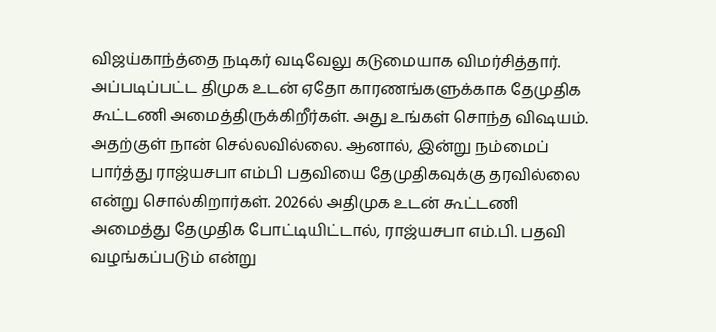விஜய்காந்த்தை நடிகர் வடிவேலு கடுமையாக விமர்சித்தார்.
அப்படிப்பட்ட திமுக உடன் ஏதோ காரணங்களுக்காக தேமுதிக கூட்டணி அமைத்திருக்கிறீர்கள். அது உங்கள் சொந்த விஷயம். அதற்குள் நான் செல்லவில்லை. ஆனால், இன்று நம்மைப் பார்த்து ராஜ்யசபா எம்பி பதவியை தேமுதிகவுக்கு தரவில்லை என்று சொல்கிறார்கள். 2026ல் அதிமுக உடன் கூட்டணி அமைத்து தேமுதிக போட்டியிட்டால், ராஜ்யசபா எம்.பி. பதவி வழங்கப்படும் என்று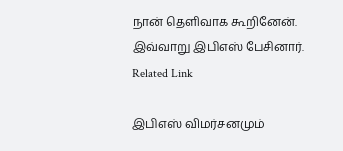நான் தெளிவாக கூறினேன்.
இவ்வாறு இபிஎஸ் பேசினார்.
Related Link

இபிஎஸ் விமர்சனமும்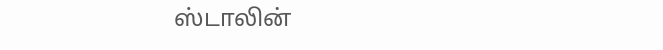ஸ்டாலின்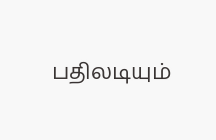பதிலடியும்